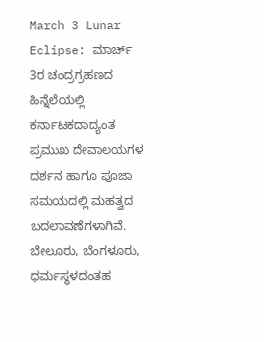March 3 Lunar Eclipse: ಮಾರ್ಚ್ 3ರ ಚಂದ್ರಗ್ರಹಣದ ಹಿನ್ನೆಲೆಯಲ್ಲಿ ಕರ್ನಾಟಕದಾದ್ಯಂತ ಪ್ರಮುಖ ದೇವಾಲಯಗಳ ದರ್ಶನ ಹಾಗೂ ಪೂಜಾ ಸಮಯದಲ್ಲಿ ಮಹತ್ವದ ಬದಲಾವಣೆಗಳಾಗಿವೆ. ಬೇಲೂರು, ಬೆಂಗಳೂರು, ಧರ್ಮಸ್ಥಳದಂತಹ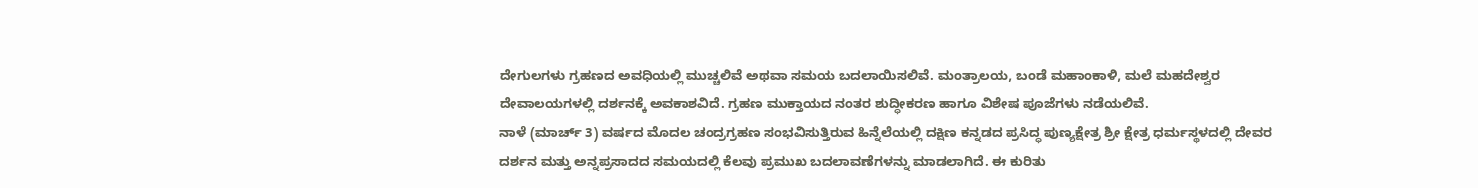ದೇಗುಲಗಳು ಗ್ರಹಣದ ಅವಧಿಯಲ್ಲಿ ಮುಚ್ಚಲಿವೆ ಅಥವಾ ಸಮಯ ಬದಲಾಯಿಸಲಿವೆ. ಮಂತ್ರಾಲಯ, ಬಂಡೆ ಮಹಾಂಕಾಳಿ, ಮಲೆ ಮಹದೇಶ್ವರ ದೇವಾಲಯಗಳಲ್ಲಿ ದರ್ಶನಕ್ಕೆ ಅವಕಾಶವಿದೆ. ಗ್ರಹಣ ಮುಕ್ತಾಯದ ನಂತರ ಶುದ್ಧೀಕರಣ ಹಾಗೂ ವಿಶೇಷ ಪೂಜೆಗಳು ನಡೆಯಲಿವೆ.
ನಾಳೆ (ಮಾರ್ಚ್ 3) ವರ್ಷದ ಮೊದಲ ಚಂದ್ರಗ್ರಹಣ ಸಂಭವಿಸುತ್ತಿರುವ ಹಿನ್ನೆಲೆಯಲ್ಲಿ ದಕ್ಷಿಣ ಕನ್ನಡದ ಪ್ರಸಿದ್ಧ ಪುಣ್ಯಕ್ಷೇತ್ರ ಶ್ರೀ ಕ್ಷೇತ್ರ ಧರ್ಮಸ್ಥಳದಲ್ಲಿ ದೇವರ ದರ್ಶನ ಮತ್ತು ಅನ್ನಪ್ರಸಾದದ ಸಮಯದಲ್ಲಿ ಕೆಲವು ಪ್ರಮುಖ ಬದಲಾವಣೆಗಳನ್ನು ಮಾಡಲಾಗಿದೆ. ಈ ಕುರಿತು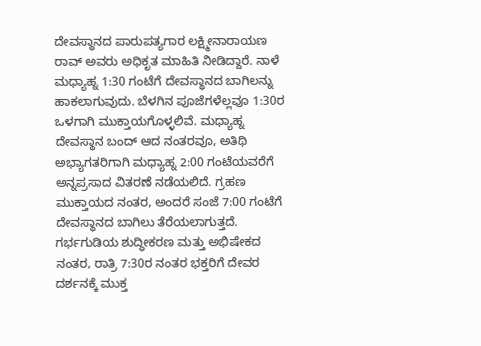ದೇವಸ್ಥಾನದ ಪಾರುಪತ್ಯಗಾರ ಲಕ್ಷ್ಮೀನಾರಾಯಣ ರಾವ್ ಅವರು ಅಧಿಕೃತ ಮಾಹಿತಿ ನೀಡಿದ್ದಾರೆ. ನಾಳೆ ಮಧ್ಯಾಹ್ನ 1:30 ಗಂಟೆಗೆ ದೇವಸ್ಥಾನದ ಬಾಗಿಲನ್ನು ಹಾಕಲಾಗುವುದು. ಬೆಳಗಿನ ಪೂಜೆಗಳೆಲ್ಲವೂ 1:30ರ ಒಳಗಾಗಿ ಮುಕ್ತಾಯಗೊಳ್ಳಲಿವೆ. ಮಧ್ಯಾಹ್ನ ದೇವಸ್ಥಾನ ಬಂದ್ ಆದ ನಂತರವೂ, ಅತಿಥಿ ಅಭ್ಯಾಗತರಿಗಾಗಿ ಮಧ್ಯಾಹ್ನ 2:00 ಗಂಟೆಯವರೆಗೆ ಅನ್ನಪ್ರಸಾದ ವಿತರಣೆ ನಡೆಯಲಿದೆ. ಗ್ರಹಣ ಮುಕ್ತಾಯದ ನಂತರ, ಅಂದರೆ ಸಂಜೆ 7:00 ಗಂಟೆಗೆ ದೇವಸ್ಥಾನದ ಬಾಗಿಲು ತೆರೆಯಲಾಗುತ್ತದೆ. ಗರ್ಭಗುಡಿಯ ಶುದ್ಧೀಕರಣ ಮತ್ತು ಅಭಿಷೇಕದ ನಂತರ, ರಾತ್ರಿ 7:30ರ ನಂತರ ಭಕ್ತರಿಗೆ ದೇವರ ದರ್ಶನಕ್ಕೆ ಮುಕ್ತ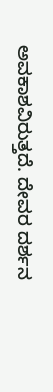ಅವಕಾಶವಿರುತ್ತದೆ. ದೇವರ ದರ್ಶನ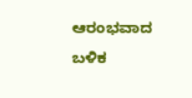ಆರಂಭವಾದ ಬಳಿಕ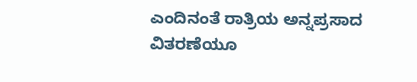ಎಂದಿನಂತೆ ರಾತ್ರಿಯ ಅನ್ನಪ್ರಸಾದ ವಿತರಣೆಯೂ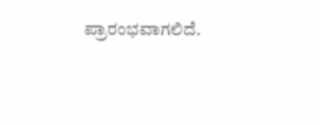ಪ್ರಾರಂಭವಾಗಲಿದೆ.